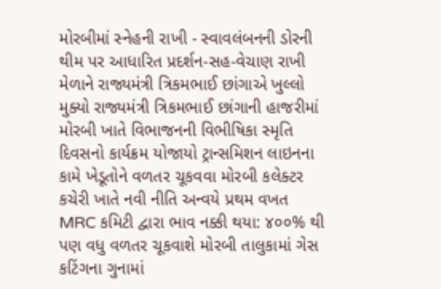મોરબીમાં સ્નેહની રાખી - સ્વાવલંબનની ડોરની થીમ પર આધારિત પ્રદર્શન-સહ-વેચાણ રાખી મેળાને રાજ્યમંત્રી ત્રિકમભાઈ છાંગાએ ખુલ્લો મુક્યો રાજ્યમંત્રી ત્રિકમભાઈ છાંગાની હાજરીમાં મોરબી ખાતે વિભાજનની વિભીષિકા સ્મૃતિ દિવસનો કાર્યક્રમ યોજાયો ટ્રાન્સમિશન લાઇનના કામે ખેડૂતોને વળતર ચૂકવવા મોરબી કલેક્ટર કચેરી ખાતે નવી નીતિ અન્વયે પ્રથમ વખત MRC કમિટી દ્વારા ભાવ નક્કી થયા: ૪૦૦% થી પણ વધુ વળતર ચૂકવાશે મોરબી તાલુકામાં ગેસ કટિંગના ગુનામાં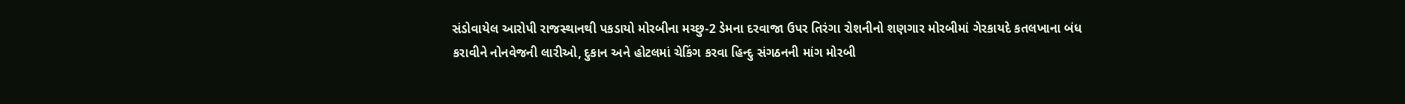સંડોવાયેલ આરોપી રાજસ્થાનથી પકડાયો મોરબીના મચ્છુ-2 ડેમના દરવાજા ઉપર તિરંગા રોશનીનો શણગાર મોરબીમાં ગેરકાયદે કતલખાના બંધ કરાવીને નોનવેજની લારીઓ, દુકાન અને હોટલમાં ચેકિંગ કરવા હિન્દુ સંગઠનની માંગ મોરબી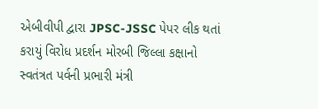એબીવીપી દ્વારા JPSC-JSSC પેપર લીક થતાં કરાયું વિરોધ પ્રદર્શન મોરબી જિલ્લા કક્ષાનો સ્વતંત્રત પર્વની પ્રભારી મંત્રી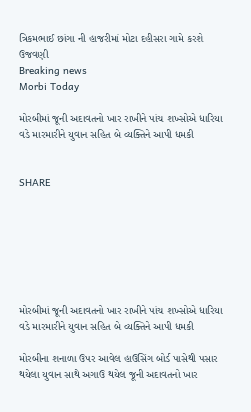ત્રિકમભાઈ છાંગા ની હાજરીમાં મોટા દહીસરા ગામે કરશે ઉજવણી
Breaking news
Morbi Today

મોરબીમાં જૂની અદાવતનો ખાર રાખીને પાંચ શખ્સોએ ધારિયા વડે મારમારીને યુવાન સહિત બે વ્યક્તિને આપી ધમકી


SHARE







મોરબીમાં જૂની અદાવતનો ખાર રાખીને પાંચ શખ્સોએ ધારિયા વડે મારમારીને યુવાન સહિત બે વ્યક્તિને આપી ધમકી

મોરબીના શનાળા ઉપર આવેલ હાઉસિંગ બોર્ડ પાસેથી પસાર થયેલા યુવાન સાથે અગાઉ થયેલ જૂની અદાવતનો ખાર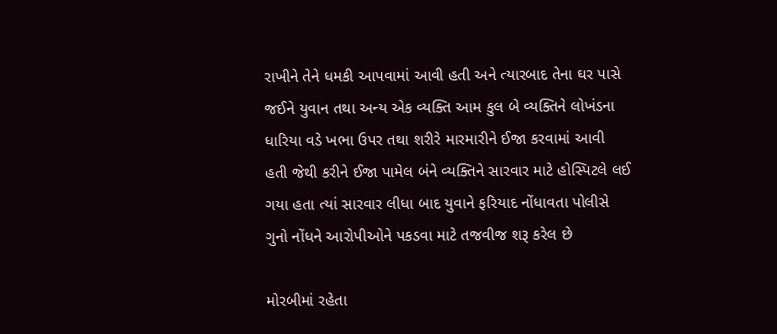રાખીને તેને ધમકી આપવામાં આવી હતી અને ત્યારબાદ તેના ઘર પાસે જઈને યુવાન તથા અન્ય એક વ્યક્તિ આમ કુલ બે વ્યક્તિને લોખંડના ધારિયા વડે ખભા ઉપર તથા શરીરે મારમારીને ઈજા કરવામાં આવી હતી જેથી કરીને ઈજા પામેલ બંને વ્યક્તિને સારવાર માટે હોસ્પિટલે લઈ ગયા હતા ત્યાં સારવાર લીધા બાદ યુવાને ફરિયાદ નોંધાવતા પોલીસે ગુનો નોંધને આરોપીઓને પકડવા માટે તજવીજ શરૂ કરેલ છે

મોરબીમાં રહેતા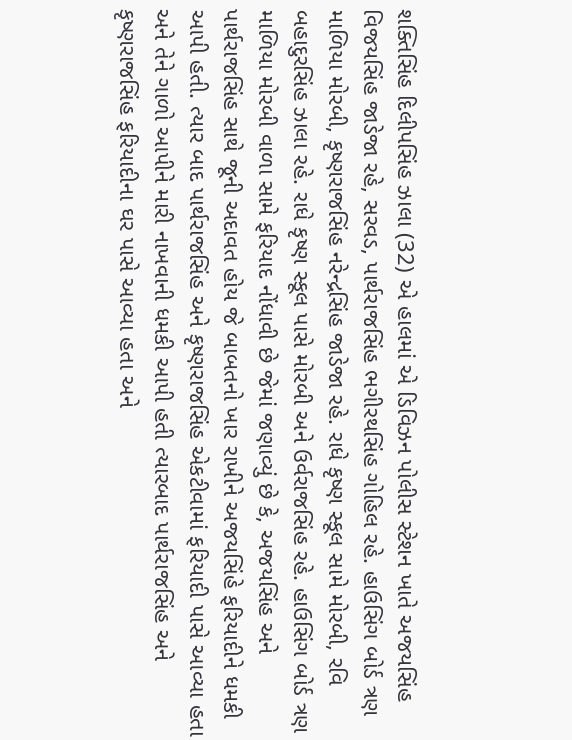શક્તિસિંહ દિલીપસિંહ ઝાલા (32) એ હાલમાં એ ડિવિઝન પોલીસ સ્ટેશન ખાતે અજયસિંહ વિજયસિંહ જાડેજા રહે, સરવડ, પાર્થરાજસિંહ ભગીરથસિંહ ગોહિલ રહે. હાઉસિંગ બોર્ડ ત્રણ માળિયા મોરબી, કૃષ્ણરાજસિંહ નરેન્દ્રસિંહ જાડેજા રહે. રાધે કૃષ્ણ સ્કૂલ સામે મોરબી, રવિ બહાદુરસિંહ ઝાલા રહે. રાધે કૃષ્ણ સ્કૂલ પાસે મોરબી અને ઉર્વરાજસિંહ રહે. હાઉસિંગ બોર્ડ ત્રણ માળિયા મોરબી વાળા સામે ફરિયાદ નોંધાવી છે જેમાં જણાવ્યું છે કે, અજયસિંહ અને પાર્થરાજસિંહ સાથે જૂની અદાવત હોય જે બાબતનો ખાર રાખીને અજયસિંહે ફરિયાદીને ધમકી આપી હતી. ત્યાર બાદ પાર્થરાજસિંહ અને કૃષ્ણરાજસિંહ એકટીવામાં ફરિયાદી પાસે આવ્યા હતા અને તેને ગાળો આપીને મારી નાખવાની ધમકી આપી હતી ત્યારબાદ પાર્થરાજસિંહ અને કૃષ્ણરાજસિંહ ફરિયાદીના ઘર પાસે આવ્યા હતા અને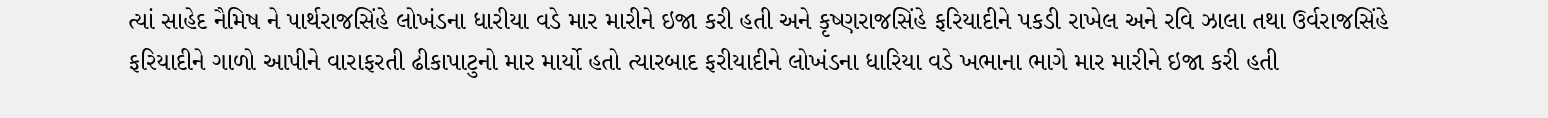ત્યાં સાહેદ નૈમિષ ને પાર્થરાજસિંહે લોખંડના ધારીયા વડે માર મારીને ઇજા કરી હતી અને કૃષ્ણરાજસિંહે ફરિયાદીને પકડી રાખેલ અને રવિ ઝાલા તથા ઉર્વરાજસિંહે ફરિયાદીને ગાળો આપીને વારાફરતી ઢીકાપાટુનો માર માર્યો હતો ત્યારબાદ ફરીયાદીને લોખંડના ધારિયા વડે ખભાના ભાગે માર મારીને ઇજા કરી હતી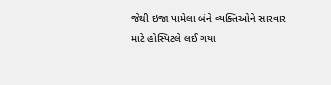જેથી ઇજા પામેલા બંને વ્યક્તિઓને સારવાર માટે હોસ્પિટલે લઈ ગયા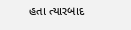હતા ત્યારબાદ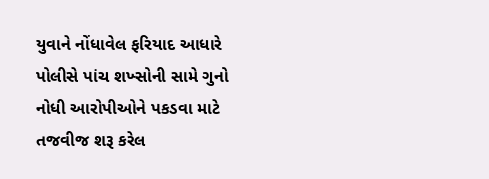યુવાને નોંધાવેલ ફરિયાદ આધારે પોલીસે પાંચ શખ્સોની સામે ગુનો નોધી આરોપીઓને પકડવા માટે તજવીજ શરૂ કરેલ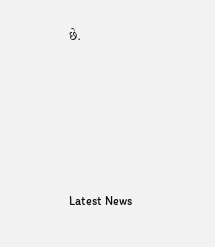છે.






Latest News